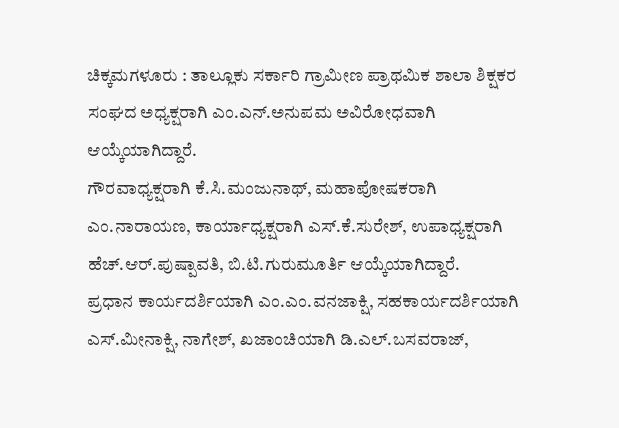ಚಿಕ್ಕಮಗಳೂರು : ತಾಲ್ಲೂಕು ಸರ್ಕಾರಿ ಗ್ರಾಮೀಣ ಪ್ರಾಥಮಿಕ ಶಾಲಾ ಶಿಕ್ಷಕರ ಸಂಘದ ಅಧ್ಯಕ್ಷರಾಗಿ ಎಂ.ಎನ್.ಅನುಪಮ ಅವಿರೋಧವಾಗಿ ಆಯ್ಕೆಯಾಗಿದ್ದಾರೆ.
ಗೌರವಾಧ್ಯಕ್ಷರಾಗಿ ಕೆ.ಸಿ.ಮಂಜುನಾಥ್, ಮಹಾಪೋಷಕರಾಗಿ ಎಂ.ನಾರಾಯಣ, ಕಾರ್ಯಾಧ್ಯಕ್ಷರಾಗಿ ಎಸ್.ಕೆ.ಸುರೇಶ್, ಉಪಾಧ್ಯಕ್ಷರಾಗಿ ಹೆಚ್.ಆರ್.ಪುಷ್ಪಾವತಿ, ಬಿ.ಟಿ.ಗುರುಮೂರ್ತಿ ಆಯ್ಕೆಯಾಗಿದ್ದಾರೆ.
ಪ್ರಧಾನ ಕಾರ್ಯದರ್ಶಿಯಾಗಿ ಎಂ.ಎಂ.ವನಜಾಕ್ಷಿ, ಸಹಕಾರ್ಯದರ್ಶಿಯಾಗಿ ಎಸ್.ಮೀನಾಕ್ಷಿ, ನಾಗೇಶ್, ಖಜಾಂಚಿಯಾಗಿ ಡಿ.ಎಲ್.ಬಸವರಾಜ್,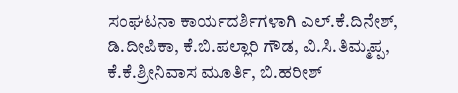ಸಂಘಟನಾ ಕಾರ್ಯದರ್ಶಿಗಳಾಗಿ ಎಲ್.ಕೆ.ದಿನೇಶ್, ಡಿ.ದೀಪಿಕಾ, ಕೆ.ಬಿ.ಪಲ್ಲಾರಿ ಗೌಡ, ವಿ.ಸಿ.ತಿಮ್ಮಪ್ಪ, ಕೆ.ಕೆ.ಶ್ರೀನಿವಾಸ ಮೂರ್ತಿ, ಬಿ.ಹರೀಶ್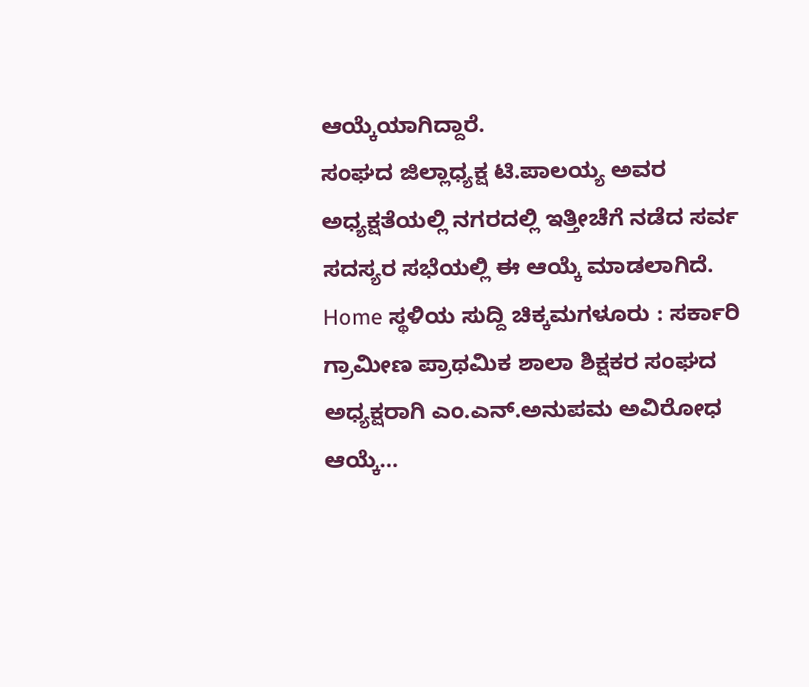ಆಯ್ಕೆಯಾಗಿದ್ದಾರೆ.
ಸಂಘದ ಜಿಲ್ಲಾಧ್ಯಕ್ಷ ಟಿ.ಪಾಲಯ್ಯ ಅವರ ಅಧ್ಯಕ್ಷತೆಯಲ್ಲಿ ನಗರದಲ್ಲಿ ಇತ್ತೀಚೆಗೆ ನಡೆದ ಸರ್ವ ಸದಸ್ಯರ ಸಭೆಯಲ್ಲಿ ಈ ಆಯ್ಕೆ ಮಾಡಲಾಗಿದೆ.
Home ಸ್ಥಳಿಯ ಸುದ್ದಿ ಚಿಕ್ಕಮಗಳೂರು : ಸರ್ಕಾರಿ ಗ್ರಾಮೀಣ ಪ್ರಾಥಮಿಕ ಶಾಲಾ ಶಿಕ್ಷಕರ ಸಂಘದ ಅಧ್ಯಕ್ಷರಾಗಿ ಎಂ.ಎನ್.ಅನುಪಮ ಅವಿರೋಧ ಆಯ್ಕೆ…